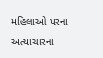મહિલાઓ પરના અત્યાચારના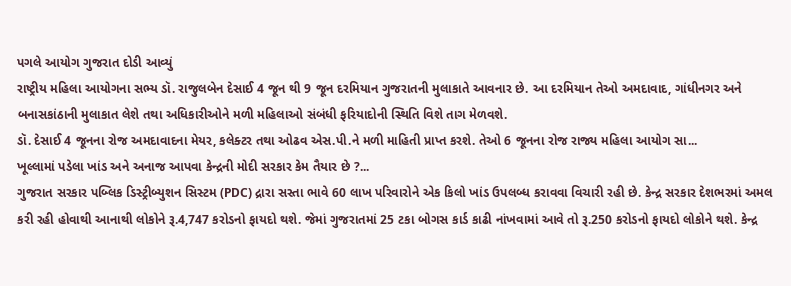પગલે આયોગ ગુજરાત દોડી આવ્યું
રાષ્ટ્રીય મહિલા આયોગના સભ્ય ડૉ. રાજુલબેન દેસાઈ 4 જૂન થી 9 જૂન દરમિયાન ગુજરાતની મુલાકાતે આવનાર છે. આ દરમિયાન તેઓ અમદાવાદ, ગાંધીનગર અને બનાસકાંઠાની મુલાકાત લેશે તથા અધિકારીઓને મળી મહિલાઓ સંબંધી ફરિયાદોની સ્થિતિ વિશે તાગ મેળવશે.
ડૉ. દેસાઈ 4 જૂનના રોજ અમદાવાદના મેયર, કલેક્ટર તથા ઓઢવ એસ.પી.ને મળી માહિતી પ્રાપ્ત કરશે. તેઓ 6 જૂનના રોજ રાજ્ય મહિલા આયોગ સા...
ખૂલ્લામાં પડેલા ખાંડ અને અનાજ આપવા કેન્દ્રની મોદી સરકાર કેમ તૈયાર છે ?...
ગુજરાત સરકાર પબ્લિક ડિસ્ટ્રીબ્યુશન સિસ્ટમ (PDC) દ્રારા સસ્તા ભાવે 60 લાખ પરિવારોને એક કિલો ખાંડ ઉપલબ્ધ કરાવવા વિચારી રહી છે. કેન્દ્ર સરકાર દેશભરમાં અમલ કરી રહી હોવાથી આનાથી લોકોને રૂ.4,747 કરોડનો ફાયદો થશે. જેમાં ગુજરાતમાં 25 ટકા બોગસ કાર્ડ કાઢી નાંખવામાં આવે તો રૂ.250 કરોડનો ફાયદો લોકોને થશે. કેન્દ્ર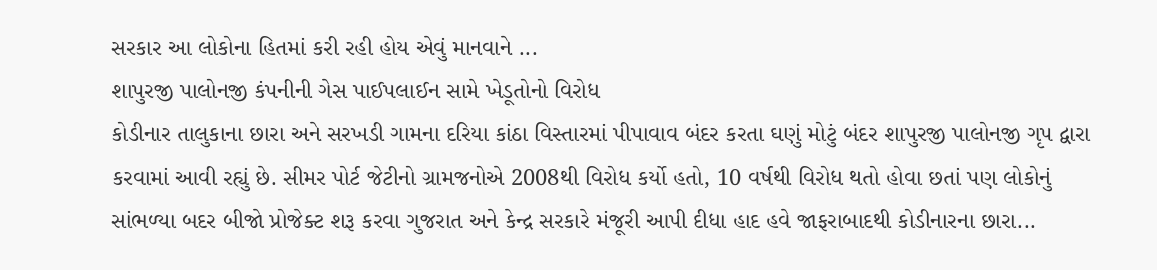સરકાર આ લોકોના હિતમાં કરી રહી હોય એવું માનવાને ...
શાપુરજી પાલોનજી કંપનીની ગેસ પાઈપલાઈન સામે ખેડૂતોનો વિરોધ
કોડીનાર તાલુકાના છારા અને સરખડી ગામના દરિયા કાંઠા વિસ્તારમાં પીપાવાવ બંદર કરતા ઘણું મોટું બંદર શાપુરજી પાલોનજી ગૃપ દ્વારા કરવામાં આવી રહ્યું છે. સીમર પોર્ટ જેટીનો ગ્રામજનોએ 2008થી વિરોધ કર્યો હતો, 10 વર્ષથી વિરોધ થતો હોવા છતાં પણ લોકોનું સાંભળ્યા બદર બીજો પ્રોજેક્ટ શરૂ કરવા ગુજરાત અને કેન્દ્ર સરકારે મંજૂરી આપી દીધા હાદ હવે જાફરાબાદથી કોડીનારના છારા...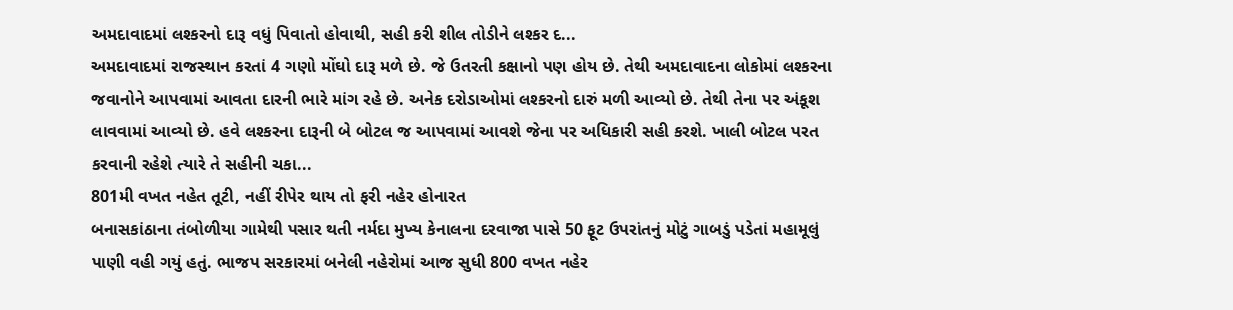અમદાવાદમાં લશ્કરનો દારૂ વધું પિવાતો હોવાથી, સહી કરી શીલ તોડીને લશ્કર દ...
અમદાવાદમાં રાજસ્થાન કરતાં 4 ગણો મોંઘો દારૂ મળે છે. જે ઉતરતી કક્ષાનો પણ હોય છે. તેથી અમદાવાદના લોકોમાં લશ્કરના જવાનોને આપવામાં આવતા દારની ભારે માંગ રહે છે. અનેક દરોડાઓમાં લશ્કરનો દારું મળી આવ્યો છે. તેથી તેના પર અંકૂશ લાવવામાં આવ્યો છે. હવે લશ્કરના દારૂની બે બોટલ જ આપવામાં આવશે જેના પર અધિકારી સહી કરશે. ખાલી બોટલ પરત કરવાની રહેશે ત્યારે તે સહીની ચકા...
801મી વખત નહેત તૂટી, નહીં રીપેર થાય તો ફરી નહેર હોનારત
બનાસકાંઠાના તંબોળીયા ગામેથી પસાર થતી નર્મદા મુખ્ય કેનાલના દરવાજા પાસે 50 ફૂટ ઉપરાંતનું મોટું ગાબડું પડેતાં મહામૂલું પાણી વહી ગયું હતું. ભાજપ સરકારમાં બનેલી નહેરોમાં આજ સુધી 800 વખત નહેર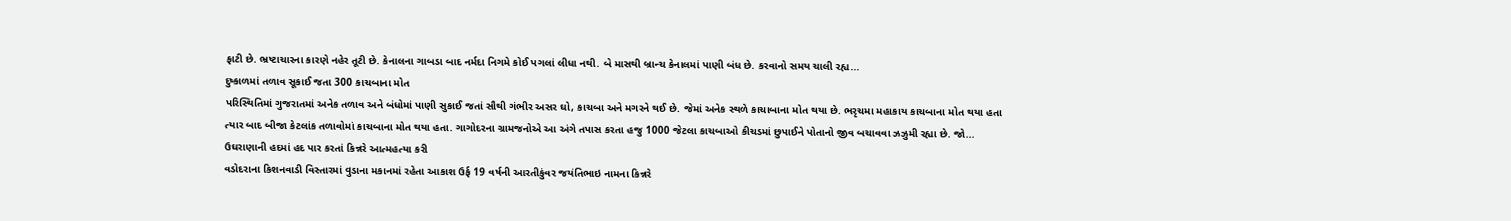ફાટી છે. ભ્રષ્ટાચારના કારણે નહેર તૂટી છે. કેનાલના ગાબડા બાદ નર્મદા નિગમે કોઈ પગલાં લીધા નથી. બે માસથી બ્રાન્ચ કેનાલમાં પાણી બંધ છે. કરવાનો સમય ચાલી રહ્ય...
દુષ્કાળમાં તળાવ સૂકાઈ જતા 300 કાચબાના મોત
પરિસ્થિતિમાં ગુજરાતમાં અનેક તળાવ અને બંધોમાં પાણી સુકાઈ જતાં સૌથી ગંભીર અસર ઘો, કાચબા અને મગરને થઈ છે. જેમાં અનેક સ્થળે કાચાબાના મોત થયા છે. ભરૃચમા મહાકાય કાચબાના મોત થયા હતા ત્યાર બાદ બીજા કેટલાંક તળાવોમાં કાચબાના મોત થયા હતા. ગાગોદરના ગ્રામજનોએ આ અંગે તપાસ કરતા હજુ 1000 જેટલા કાચબાઓ કીચડમાં છુપાઈને પોતાનો જીવ બચાવવા ઝઝુમી રહ્યા છે. જો...
ઉઘરાણાની હદમાં હદ પાર કરતાં કિન્નરે આત્મહત્યા કરી
વડોદરાના કિશનવાડી વિસ્તારમાં વુડાના મકાનમાં રહેતા આકાશ ઉર્ફ 19 વર્ષની આરતીકુંવર જયંતિભાઇ નામના કિન્નરે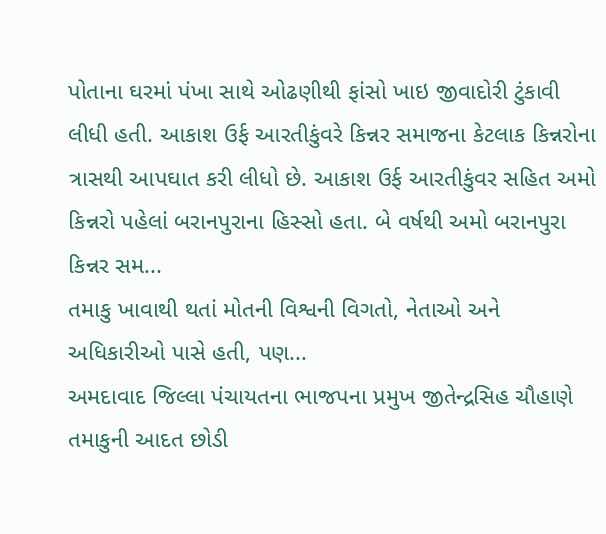પોતાના ઘરમાં પંખા સાથે ઓઢણીથી ફાંસો ખાઇ જીવાદોરી ટુંકાવી લીધી હતી. આકાશ ઉર્ફ આરતીકુંવરે કિન્નર સમાજના કેટલાક કિન્નરોના ત્રાસથી આપઘાત કરી લીધો છે. આકાશ ઉર્ફ આરતીકુંવર સહિત અમો કિન્નરો પહેલાં બરાનપુરાના હિસ્સો હતા. બે વર્ષથી અમો બરાનપુરા કિન્નર સમ...
તમાકુ ખાવાથી થતાં મોતની વિશ્વની વિગતો, નેતાઓ અને અધિકારીઓ પાસે હતી, પણ...
અમદાવાદ જિલ્લા પંચાયતના ભાજપના પ્રમુખ જીતેન્દ્રસિહ ચૌહાણે તમાકુની આદત છોડી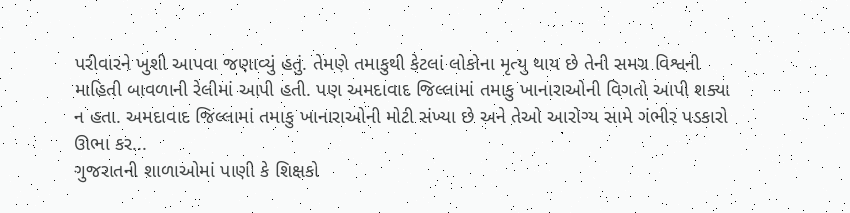પરીવારને ખુશી આપવા જણાવ્યું હતું. તેમણે તમાકુથી કેટલાં લોકોના મૃત્યુ થાય છે તેની સમગ્ર વિશ્વની માહિતી બાવળાની રેલીમાં આપી હતી. પણ અમદાવાદ જિલ્લામાં તમાકુ ખાનારાઓની વિગતો આપી શક્યા ન હતા. અમદાવાદ જિલ્લામાં તમાકુ ખાનારાઓની મોટી સંખ્યા છે અને તેઓ આરોગ્ય સામે ગંભીર પડકારો ઊભા કર...
ગુજરાતની શાળાઓમાં પાણી કે શિક્ષકો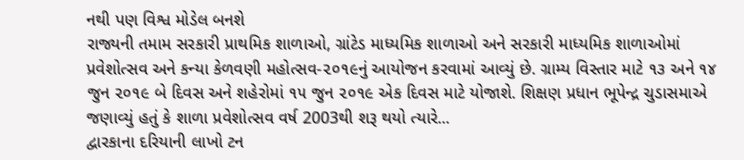નથી પણ વિશ્વ મોડેલ બનશે
રાજ્યની તમામ સરકારી પ્રાથમિક શાળાઓ, ગ્રાંટેડ માધ્યમિક શાળાઓ અને સરકારી માધ્યમિક શાળાઓમાં પ્રવેશોત્સવ અને કન્યા કેળવણી મહોત્સવ-૨૦૧૯નું આયોજન કરવામાં આવ્યું છે. ગ્રામ્ય વિસ્તાર માટે ૧૩ અને ૧૪ જુન ૨૦૧૯ બે દિવસ અને શહેરોમાં ૧૫ જુન ૨૦૧૯ એક દિવસ માટે યોજાશે. શિક્ષણ પ્રધાન ભૂપેન્દ્ર ચુડાસમાએ જણાવ્યું હતું કે શાળા પ્રવેશોત્સવ વર્ષ 2003થી શરૂ થયો ત્યારે...
દ્વારકાના દરિયાની લાખો ટન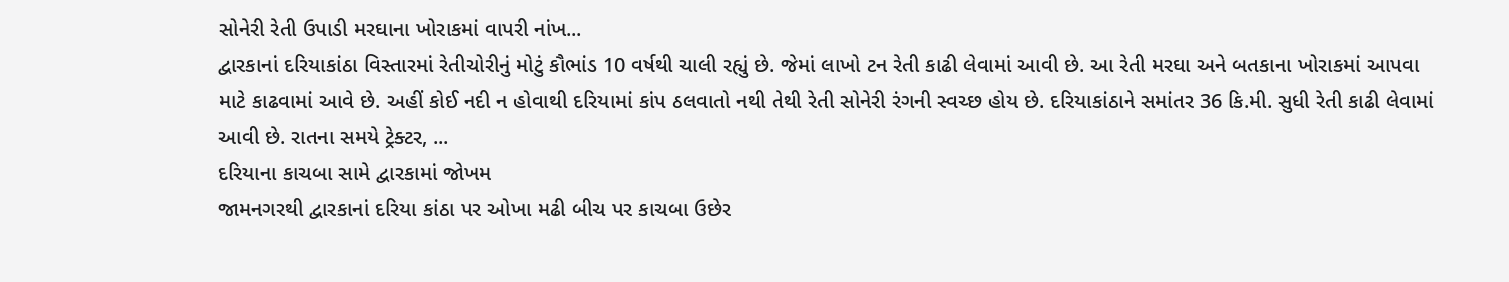સોનેરી રેતી ઉપાડી મરઘાના ખોરાકમાં વાપરી નાંખ...
દ્વારકાનાં દરિયાકાંઠા વિસ્તારમાં રેતીચોરીનું મોટું કૌભાંડ 10 વર્ષથી ચાલી રહ્યું છે. જેમાં લાખો ટન રેતી કાઢી લેવામાં આવી છે. આ રેતી મરઘા અને બતકાના ખોરાકમાં આપવા માટે કાઢવામાં આવે છે. અહીં કોઈ નદી ન હોવાથી દરિયામાં કાંપ ઠલવાતો નથી તેથી રેતી સોનેરી રંગની સ્વચ્છ હોય છે. દરિયાકાંઠાને સમાંતર 36 કિ.મી. સુધી રેતી કાઢી લેવામાં આવી છે. રાતના સમયે ટ્રેક્ટર, ...
દરિયાના કાચબા સામે દ્વારકામાં જોખમ
જામનગરથી દ્વારકાનાં દરિયા કાંઠા પર ઓખા મઢી બીચ પર કાચબા ઉછેર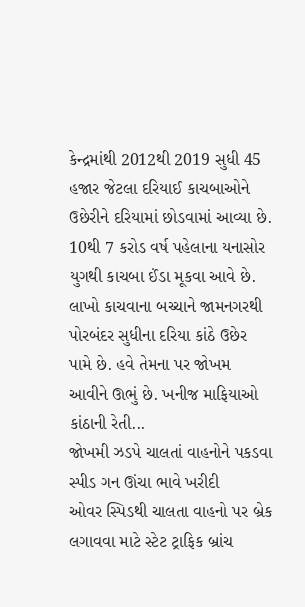કેન્દ્રમાંથી 2012થી 2019 સુધી 45 હજાર જેટલા દરિયાઈ કાચબાઓને ઉછેરીને દરિયામાં છોડવામાં આવ્યા છે. 10થી 7 કરોડ વર્ષ પહેલાના યનાસોર યુગથી કાચબા ઈંડા મૂકવા આવે છે. લાખો કાચવાના બચ્ચાને જામનગરથી પોરબંદર સુધીના દરિયા કાંઠે ઉછેર પામે છે. હવે તેમના પર જોખમ આવીને ઊભું છે. ખનીજ માફિયાઓ કાંઠાની રેતી...
જોખમી ઝડપે ચાલતાં વાહનોને પકડવા સ્પીડ ગન ઊંચા ભાવે ખરીદી
ઓવર સ્પિડથી ચાલતા વાહનો પર બ્રેક લગાવવા માટે સ્ટેટ ટ્રાફિક બ્રાંચ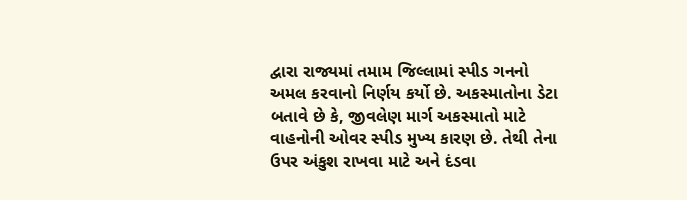દ્વારા રાજ્યમાં તમામ જિલ્લામાં સ્પીડ ગનનો અમલ કરવાનો નિર્ણય કર્યો છે. અકસ્માતોના ડેટા બતાવે છે કે, જીવલેણ માર્ગ અકસ્માતો માટે વાહનોની ઓવર સ્પીડ મુખ્ય કારણ છે. તેથી તેના ઉપર અંકુશ રાખવા માટે અને દંડવા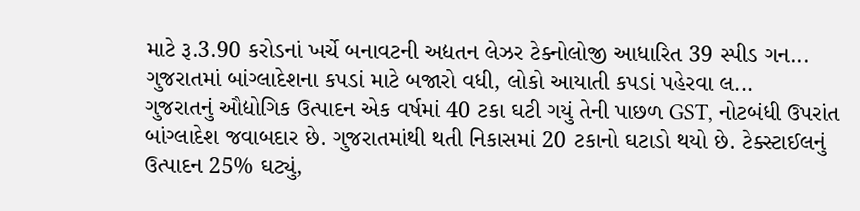માટે રૂ.3.90 કરોડનાં ખર્ચે બનાવટની અદ્યતન લેઝર ટેક્નોલોજી આધારિત 39 સ્પીડ ગન...
ગુજરાતમાં બાંગ્લાદેશના કપડાં માટે બજારો વધી, લોકો આયાતી કપડાં પહેરવા લ...
ગુજરાતનું ઔદ્યોગિક ઉત્પાદન એક વર્ષમાં 40 ટકા ઘટી ગયું તેની પાછળ GST, નોટબંધી ઉપરાંત બાંગ્લાદેશ જવાબદાર છે. ગુજરાતમાંથી થતી નિકાસમાં 20 ટકાનો ઘટાડો થયો છે. ટેક્સ્ટાઈલનું ઉત્પાદન 25% ઘટ્યું,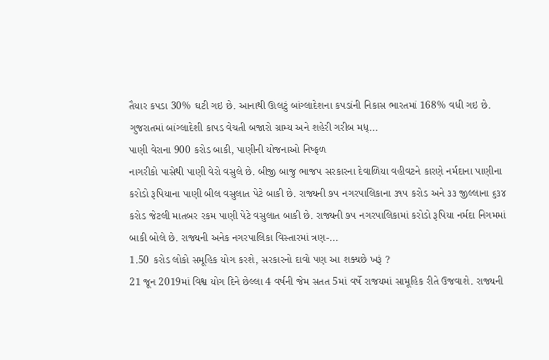તૈયાર કપડા 30% ઘટી ગઇ છે. આનાથી ઊલટું બાંગ્લાદેશના કપડાંની નિકાસ ભારતમાં 168% વધી ગઇ છે. ગુજરાતમાં બાંગ્લાદેશી કાપડ વેચતી બજારો ગ્રામ્ય અને શહેરી ગરીબ મધ્...
પાણી વેરાના 900 કરોડ બાકી, પાણીની યોજનાઓ નિષ્ફળ
નાગરીકો પાસેથી પાણી વેરો વસુલે છે. બીજી બાજુ ભાજપ સરકારના દેવાળિયા વહીવટને કારણે નર્મદાના પાણીના કરોડો રૂપિયાના પાણી બીલ વસુલાત પેટે બાકી છે. રાજ્યની ૭૫ નગરપાલિકાના ૩૧૫ કરોડ અને ૩૩ જીલ્લાના ૬૩૪ કરોડ જેટલી માતબર રકમ પાણી પેટે વસુલાત બાકી છે. રાજ્યની ૭૫ નગરપાલિકામાં કરોડો રૂપિયા નર્મદા નિગમમાં બાકી બોલે છે. રાજ્યની અનેક નગરપાલિકા વિસ્તારમાં ત્રણ-...
1.50 કરોડ લોકો સમૂહિક યોગ કરશે, સરકારનો દાવો પણ આ શક્યછે ખરૂં ?
21 જૂન 2019માં વિશ્વ યોગ દિને છેલ્લા 4 વર્ષની જેમ સતત 5માં વર્ષે રાજયમાં સામૂહિક રીતે ઉજવાશે. રાજ્યની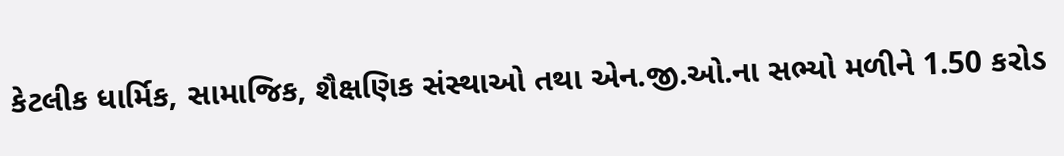કેટલીક ધાર્મિક, સામાજિક, શૈક્ષણિક સંસ્થાઓ તથા એન.જી.ઓ.ના સભ્યો મળીને 1.50 કરોડ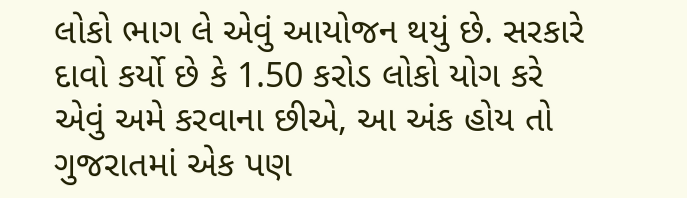લોકો ભાગ લે એવું આયોજન થયું છે. સરકારે દાવો કર્યો છે કે 1.50 કરોડ લોકો યોગ કરે એવું અમે કરવાના છીએ, આ અંક હોય તો ગુજરાતમાં એક પણ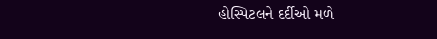હોસ્પિટલને દર્દીઓ મળે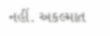નહીં. અકલ્માત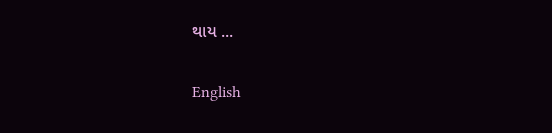થાય ...

English